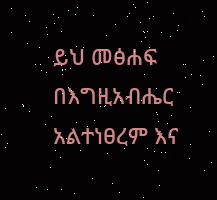ይህ መፅሐፍ በእግዚአብሔር አልተነፀረም እና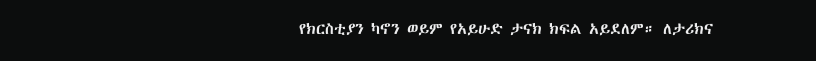የክርስቲያን ካኖን ወይም የአይሁድ ታናክ ክፍል አይደለም። ለታሪክና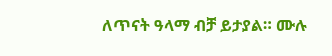ለጥናት ዓላማ ብቻ ይታያል። ሙሉ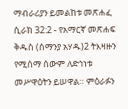ማብራሪያን ይመልከቱ መጽሐፈ ሲራክ 32:2 - የአማርኛ መጽሐፍ ቅዱስ (ሰማንያ አሃዱ)2 ትእዛዙን የሚሰማ ሰውም ለድኅነቱ መሥዋዕትን ይሠዋል። ምዕራፉን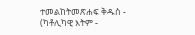ተመልከትመጽሐፍ ቅዱስ - (ካቶሊካዊ እትም -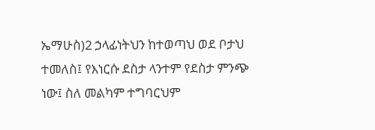ኤማሁስ)2 ኃላፊነትህን ከተወጣህ ወደ ቦታህ ተመለስ፤ የእነርሱ ደስታ ላንተም የደስታ ምንጭ ነው፤ ስለ መልካም ተግባርህም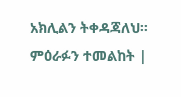አክሊልን ትቀዳጃለህ። ምዕራፉን ተመልከት |